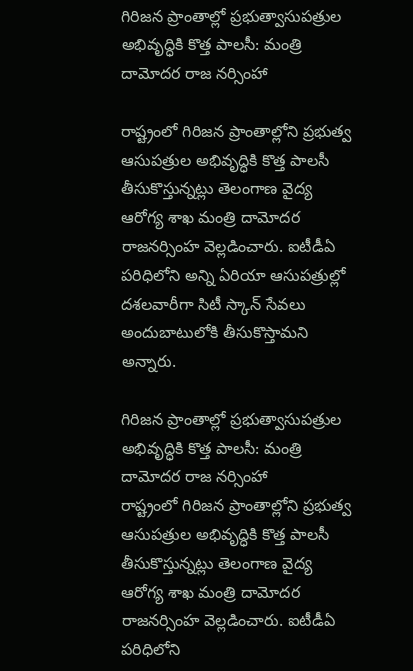గిరిజన ప్రాంతాల్లో ప్రభుత్వాసుపత్రుల అభివృద్ధికి కొత్త పాలసీ: మంత్రి దామోదర రాజ నర్సింహా

రాష్ట్రంలో గిరిజన ప్రాంతాల్లోని ప్రభుత్వ ఆసుపత్రుల అభివృద్ధికి కొత్త పాలసీ తీసుకొస్తున్నట్లు తెలంగాణ వైద్య ఆరోగ్య శాఖ మంత్రి దామోదర రాజనర్సింహ వెల్లడించారు. ఐటీడీఏ పరిధిలోని అన్ని ఏరియా ఆసుపత్రుల్లో దశలవారీగా సిటీ స్కాన్ సేవలు అందుబాటులోకి తీసుకొస్తామని అన్నారు.

గిరిజన ప్రాంతాల్లో ప్రభుత్వాసుపత్రుల అభివృద్ధికి కొత్త పాలసీ: మంత్రి దామోదర రాజ నర్సింహా
రాష్ట్రంలో గిరిజన ప్రాంతాల్లోని ప్రభుత్వ ఆసుపత్రుల అభివృద్ధికి కొత్త పాలసీ తీసుకొస్తున్నట్లు తెలంగాణ వైద్య ఆరోగ్య శాఖ మంత్రి దామోదర రాజనర్సింహ వెల్లడించారు. ఐటీడీఏ పరిధిలోని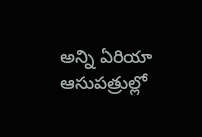అన్ని ఏరియా ఆసుపత్రుల్లో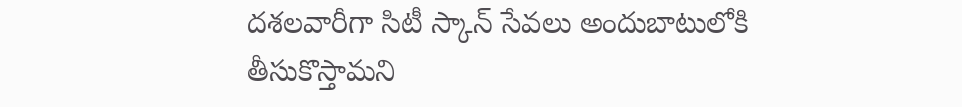దశలవారీగా సిటీ స్కాన్ సేవలు అందుబాటులోకి తీసుకొస్తామని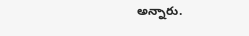అన్నారు.